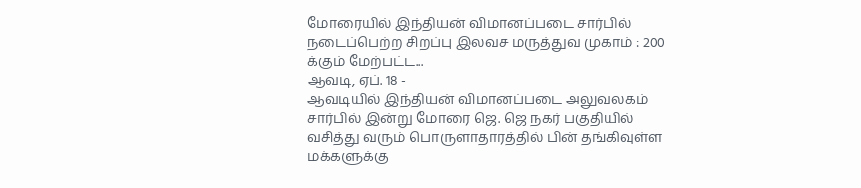மோரையில் இந்தியன் விமானப்படை சார்பில் நடைப்பெற்ற சிறப்பு இலவச மருத்துவ முகாம் : 200 க்கும் மேற்பட்ட...
ஆவடி, ஏப். 18 -
ஆவடியில் இந்தியன் விமானப்படை அலுவலகம் சார்பில் இன்று மோரை ஜெ. ஜெ நகர் பகுதியில் வசித்து வரும் பொருளாதாரத்தில் பின் தங்கிவுள்ள மக்களுக்கு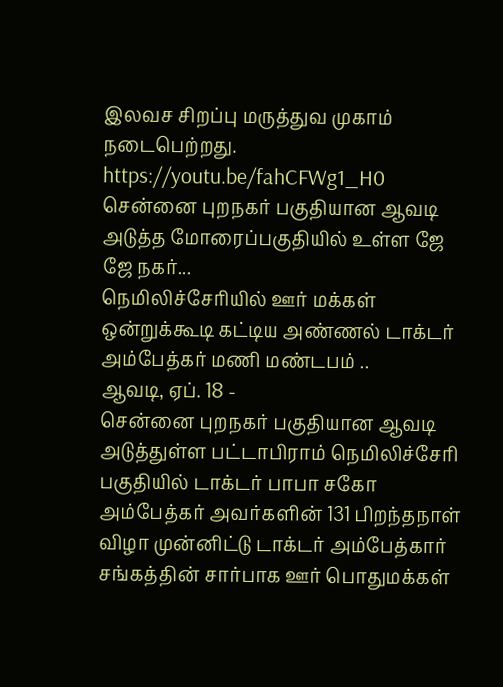இலவச சிறப்பு மருத்துவ முகாம் நடைபெற்றது.
https://youtu.be/fahCFWg1_H0
சென்னை புறநகர் பகுதியான ஆவடி அடுத்த மோரைப்பகுதியில் உள்ள ஜே ஜே நகர்...
நெமிலிச்சேரியில் ஊர் மக்கள் ஒன்றுக்கூடி கட்டிய அண்ணல் டாக்டர் அம்பேத்கர் மணி மண்டபம் ..
ஆவடி, ஏப். 18 -
சென்னை புறநகர் பகுதியான ஆவடி அடுத்துள்ள பட்டாபிராம் நெமிலிச்சேரி பகுதியில் டாக்டர் பாபா சகோ அம்பேத்கர் அவர்களின் 131 பிறந்தநாள் விழா முன்னிட்டு டாக்டர் அம்பேத்கார் சங்கத்தின் சார்பாக ஊர் பொதுமக்கள்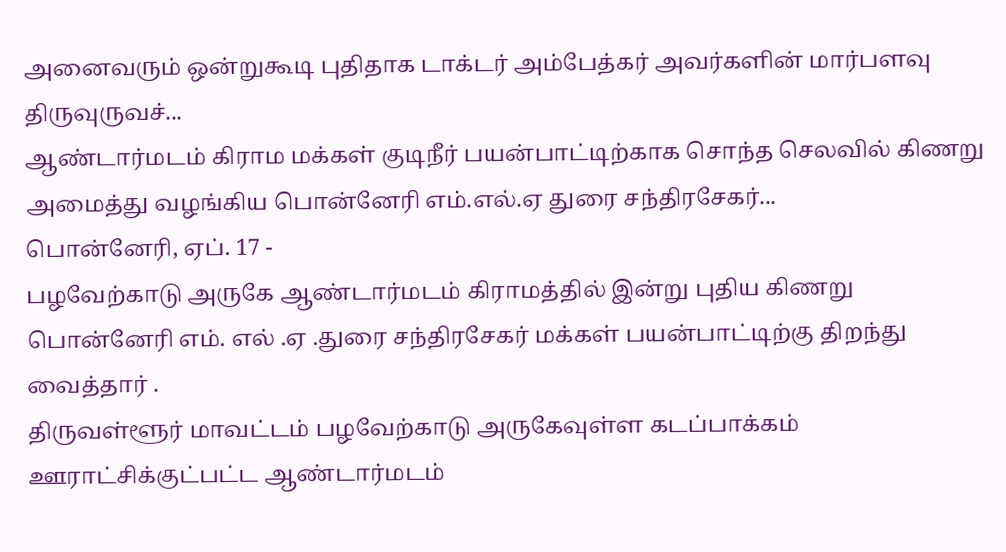அனைவரும் ஒன்றுகூடி புதிதாக டாக்டர் அம்பேத்கர் அவர்களின் மார்பளவு திருவுருவச்...
ஆண்டார்மடம் கிராம மக்கள் குடிநீர் பயன்பாட்டிற்காக சொந்த செலவில் கிணறு அமைத்து வழங்கிய பொன்னேரி எம்.எல்.ஏ துரை சந்திரசேகர்...
பொன்னேரி, ஏப். 17 -
பழவேற்காடு அருகே ஆண்டார்மடம் கிராமத்தில் இன்று புதிய கிணறு பொன்னேரி எம். எல் .ஏ .துரை சந்திரசேகர் மக்கள் பயன்பாட்டிற்கு திறந்து வைத்தார் .
திருவள்ளூர் மாவட்டம் பழவேற்காடு அருகேவுள்ள கடப்பாக்கம் ஊராட்சிக்குட்பட்ட ஆண்டார்மடம்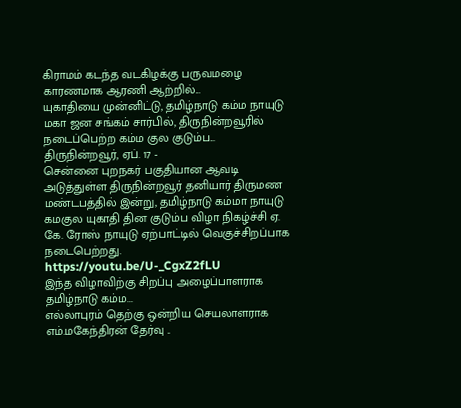கிராமம் கடந்த வடகிழக்கு பருவமழை காரணமாக ஆரணி ஆற்றில்...
யுகாதியை முன்னிட்டு, தமிழ்நாடு கம்ம நாயுடு மகா ஜன சங்கம் சார்பில், திருநின்றவூரில் நடைப்பெற்ற கம்ம குல குடும்ப...
திருநின்றவூர், ஏப். 17 -
சென்னை புறநகர் பகுதியான ஆவடி அடுத்துள்ள திருநின்றவூர் தனியார் திருமண மண்டபத்தில் இன்று, தமிழ்நாடு கம்மா நாயுடு கமகுல யுகாதி தின குடும்ப விழா நிகழ்ச்சி ஏ. கே. ரோஸ் நாயுடு ஏற்பாட்டில் வெகுச்சிறப்பாக நடைபெற்றது.
https://youtu.be/U-_CgxZ2fLU
இந்த விழாவிற்கு சிறப்பு அழைப்பாளராக தமிழ்நாடு கம்ம...
எல்லாபுரம் தெற்கு ஒன்றிய செயலாளராக எம்.மகேந்திரன் தேர்வு ..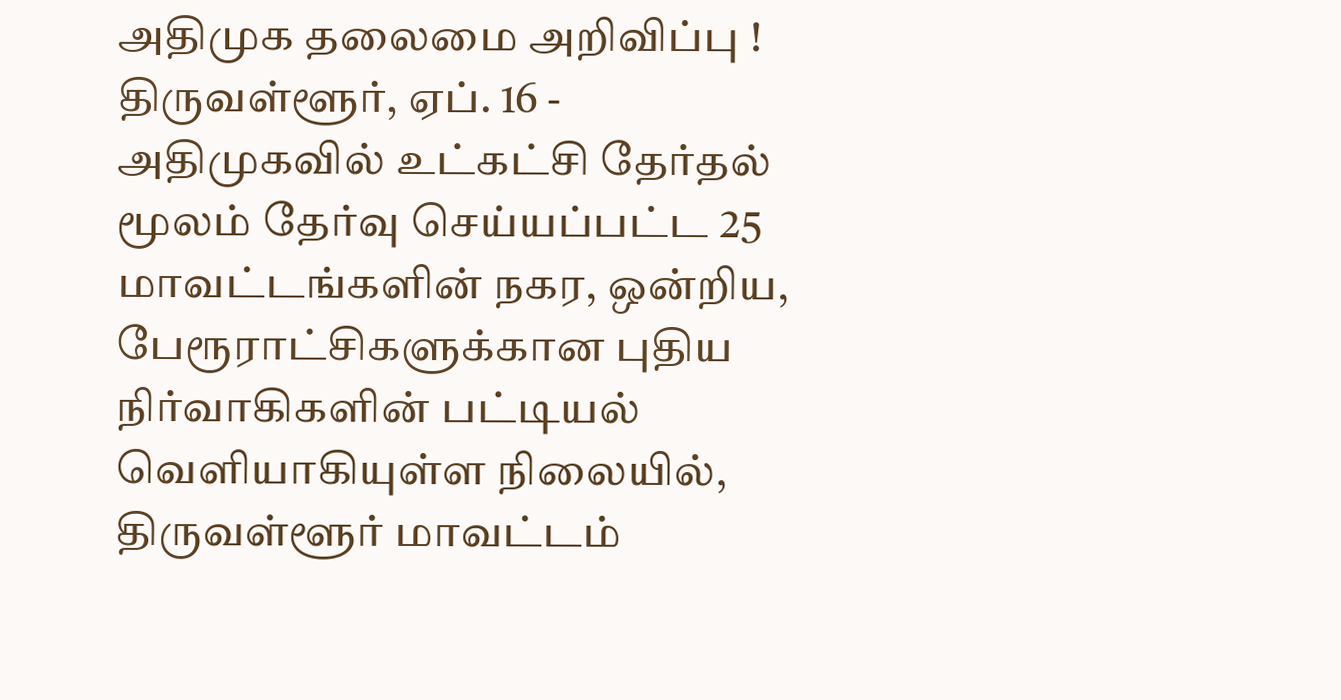அதிமுக தலைமை அறிவிப்பு !
திருவள்ளூர், ஏப். 16 -
அதிமுகவில் உட்கட்சி தேர்தல் மூலம் தேர்வு செய்யப்பட்ட 25 மாவட்டங்களின் நகர, ஒன்றிய, பேரூராட்சிகளுக்கான புதிய நிர்வாகிகளின் பட்டியல் வெளியாகியுள்ள நிலையில், திருவள்ளூர் மாவட்டம்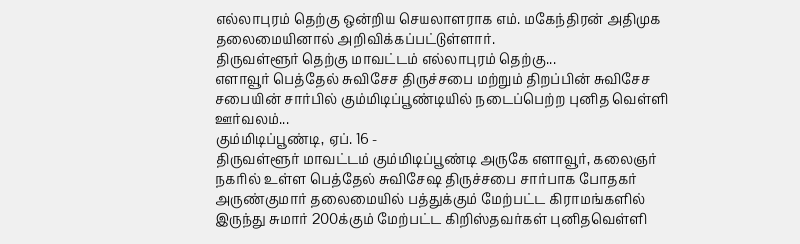எல்லாபுரம் தெற்கு ஒன்றிய செயலாளராக எம். மகேந்திரன் அதிமுக தலைமையினால் அறிவிக்கப்பட்டுள்ளார்.
திருவள்ளூர் தெற்கு மாவட்டம் எல்லாபுரம் தெற்கு...
எளாவூர் பெத்தேல் சுவிசேச திருச்சபை மற்றும் திறப்பின் சுவிசேச சபையின் சார்பில் கும்மிடிப்பூண்டியில் நடைப்பெற்ற புனித வெள்ளி ஊர்வலம்...
கும்மிடிப்பூண்டி, ஏப். 16 -
திருவள்ளூர் மாவட்டம் கும்மிடிப்பூண்டி அருகே எளாவூர், கலைஞர் நகரில் உள்ள பெத்தேல் சுவிசேஷ திருச்சபை சார்பாக போதகர் அருண்குமார் தலைமையில் பத்துக்கும் மேற்பட்ட கிராமங்களில் இருந்து சுமார் 200க்கும் மேற்பட்ட கிறிஸ்தவர்கள் புனிதவெள்ளி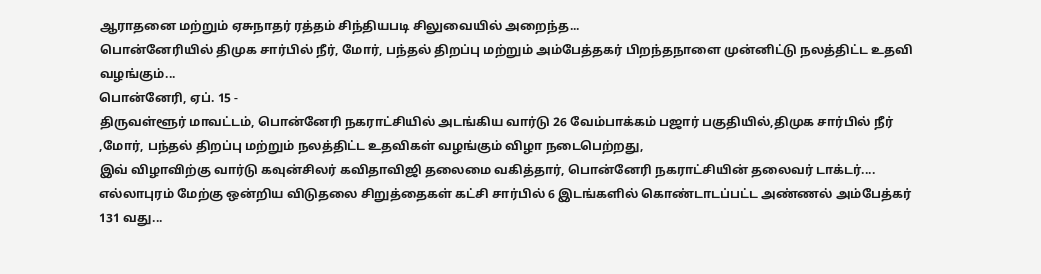ஆராதனை மற்றும் ஏசுநாதர் ரத்தம் சிந்தியபடி சிலுவையில் அறைந்த...
பொன்னேரியில் திமுக சார்பில் நீர், மோர், பந்தல் திறப்பு மற்றும் அம்பேத்தகர் பிறந்தநாளை முன்னிட்டு நலத்திட்ட உதவி வழங்கும்...
பொன்னேரி, ஏப். 15 -
திருவள்ளூர் மாவட்டம், பொன்னேரி நகராட்சியில் அடங்கிய வார்டு 26 வேம்பாக்கம் பஜார் பகுதியில்,திமுக சார்பில் நீர் ,மோர், பந்தல் திறப்பு மற்றும் நலத்திட்ட உதவிகள் வழங்கும் விழா நடைபெற்றது,
இவ் விழாவிற்கு வார்டு கவுன்சிலர் கவிதாவிஜி தலைமை வகித்தார், பொன்னேரி நகராட்சியின் தலைவர் டாக்டர்....
எல்லாபுரம் மேற்கு ஒன்றிய விடுதலை சிறுத்தைகள் கட்சி சார்பில் 6 இடங்களில் கொண்டாடப்பட்ட அண்ணல் அம்பேத்கர் 131 வது...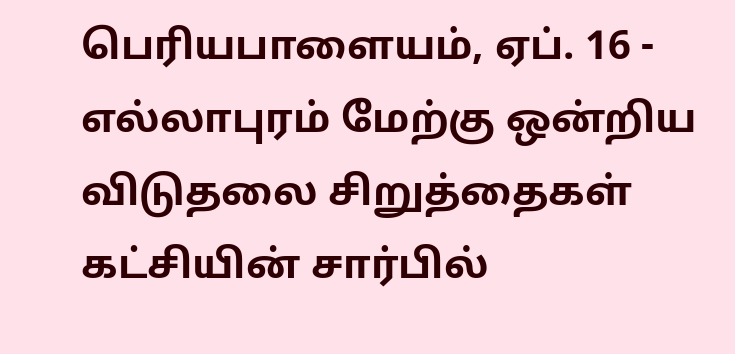பெரியபாளையம், ஏப். 16 -
எல்லாபுரம் மேற்கு ஒன்றிய விடுதலை சிறுத்தைகள் கட்சியின் சார்பில்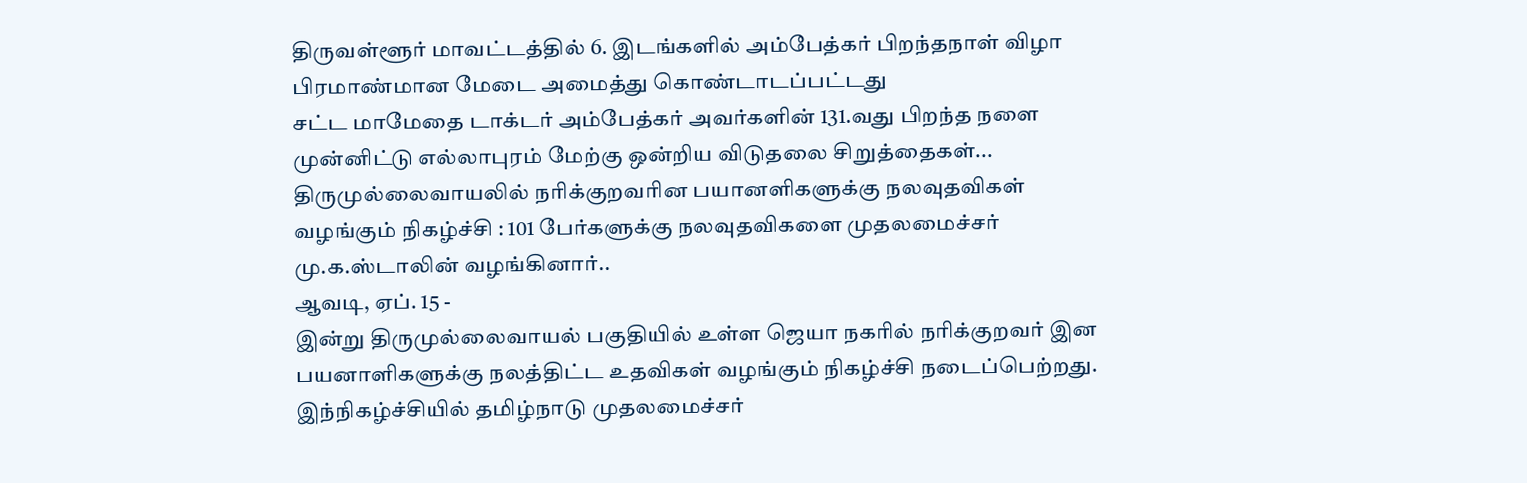திருவள்ளூர் மாவட்டத்தில் 6. இடங்களில் அம்பேத்கர் பிறந்தநாள் விழா பிரமாண்மான மேடை அமைத்து கொண்டாடப்பட்டது
சட்ட மாமேதை டாக்டர் அம்பேத்கர் அவர்களின் 131.வது பிறந்த நளை முன்னிட்டு எல்லாபுரம் மேற்கு ஒன்றிய விடுதலை சிறுத்தைகள்...
திருமுல்லைவாயலில் நரிக்குறவரின பயானளிகளுக்கு நலவுதவிகள் வழங்கும் நிகழ்ச்சி : 101 பேர்களுக்கு நலவுதவிகளை முதலமைச்சர் மு.க.ஸ்டாலின் வழங்கினார்..
ஆவடி, ஏப். 15 -
இன்று திருமுல்லைவாயல் பகுதியில் உள்ள ஜெயா நகரில் நரிக்குறவர் இன பயனாளிகளுக்கு நலத்திட்ட உதவிகள் வழங்கும் நிகழ்ச்சி நடைப்பெற்றது.
இந்நிகழ்ச்சியில் தமிழ்நாடு முதலமைச்சர்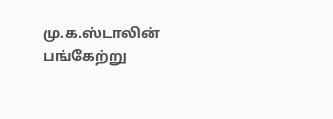மு.க.ஸ்டாலின் பங்கேற்று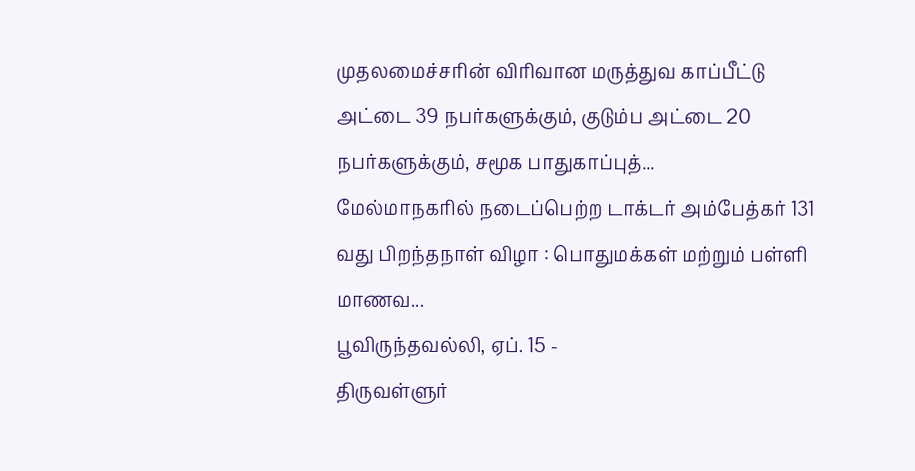முதலமைச்சரின் விரிவான மருத்துவ காப்பீட்டு அட்டை 39 நபர்களுக்கும், குடும்ப அட்டை 20 நபர்களுக்கும், சமூக பாதுகாப்புத்...
மேல்மாநகரில் நடைப்பெற்ற டாக்டர் அம்பேத்கர் 131 வது பிறந்தநாள் விழா : பொதுமக்கள் மற்றும் பள்ளி மாணவ...
பூவிருந்தவல்லி, ஏப். 15 -
திருவள்ளுர்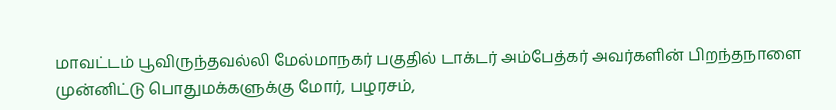மாவட்டம் பூவிருந்தவல்லி மேல்மாநகர் பகுதில் டாக்டர் அம்பேத்கர் அவர்களின் பிறந்தநாளை முன்னிட்டு பொதுமக்களுக்கு மோர், பழரசம்,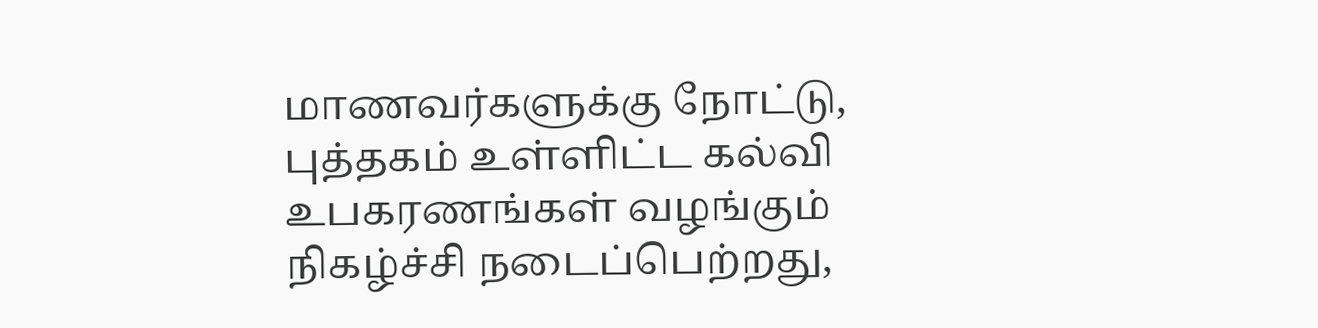மாணவர்களுக்கு நோட்டு, புத்தகம் உள்ளிட்ட கல்வி உபகரணங்கள் வழங்கும் நிகழ்ச்சி நடைப்பெற்றது,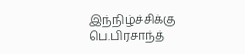இந்நிழ்ச்சிக்கு பெ.பிரசாந்த்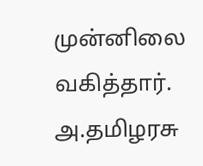முன்னிலை வகித்தார். அ.தமிழரசு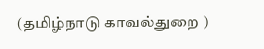(தமிழ்நாடு காவல்துறை )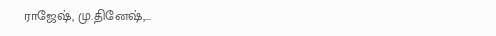ராஜேஷ், மு.தினேஷ்,...